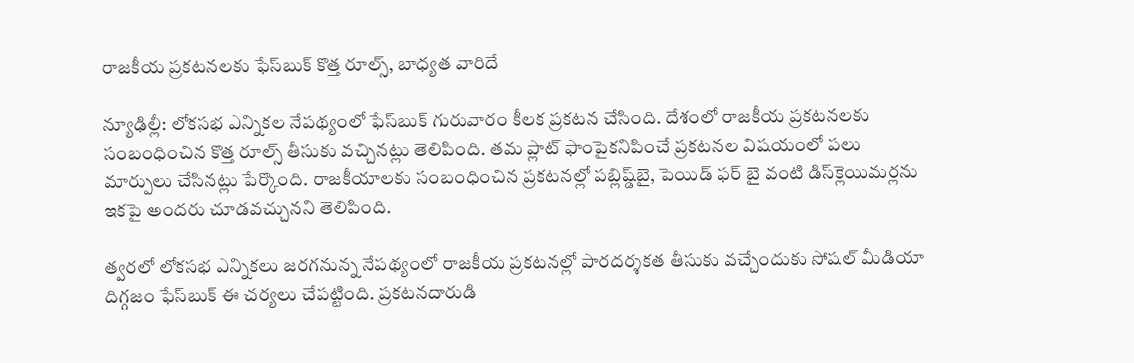రాజకీయ ప్రకటనలకు ఫేస్‌బుక్ కొత్త రూల్స్, బాధ్యత వారిదే

న్యూఢిల్లీ: లోకసభ ఎన్నికల నేపథ్యంలో ఫేస్‌బుక్ గురువారం కీలక ప్రకటన చేసింది. దేశంలో రాజకీయ ప్రకటనలకు సంబంధించిన కొత్త రూల్స్ తీసుకు వచ్చినట్లు తెలిపింది. తమ ప్లాట్ ఫాంపైకనిపించే ప్రకటనల విషయంలో పలు మార్పులు చేసినట్లు పేర్కొంది. రాజకీయాలకు సంబంధించిన ప్రకటనల్లో పబ్లిష్డ్‌బై, పెయిడ్ ఫర్ బై వంటి డిస్‌క్లెయిమర్లను ఇకపై అందరు చూడవచ్చునని తెలిపింది.

త్వరలో లోకసభ ఎన్నికలు జరగనున్న నేపథ్యంలో రాజకీయ ప్రకటనల్లో పారదర్శకత తీసుకు వచ్చేందుకు సోషల్ మీడియా దిగ్గజం ఫేస్‌బుక్ ఈ చర్యలు చేపట్టింది. ప్రకటనదారుడి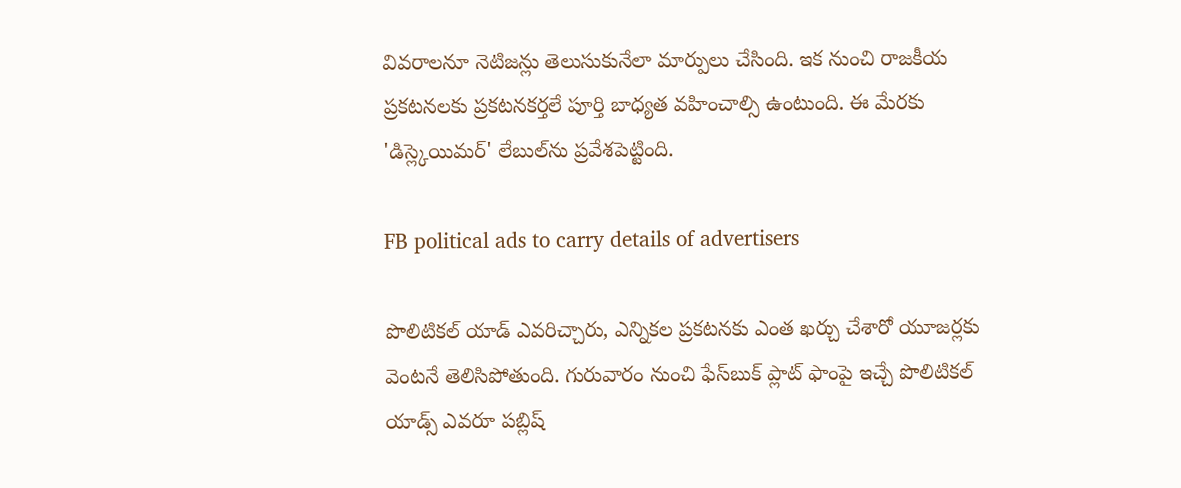వివరాలనూ నెటిజన్లు తెలుసుకునేలా మార్పులు చేసింది. ఇక నుంచి రాజకీయ ప్రకటనలకు ప్రకటనకర్తలే పూర్తి బాధ్యత వహించాల్సి ఉంటుంది. ఈ మేరకు 'డిస్ల్కెయిమర్‌' లేబుల్‌ను ప్రవేశపెట్టింది.

FB political ads to carry details of advertisers

పొలిటికల్ యాడ్ ఎవరిచ్చారు, ఎన్నికల ప్రకటనకు ఎంత ఖర్చు చేశారో యూజర్లకు వెంటనే తెలిసిపోతుంది. గురువారం నుంచి ఫేస్‌బుక్ ప్లాట్ ఫాంపై ఇచ్చే పొలిటికల్ యాడ్స్ ఎవరూ పబ్లిష్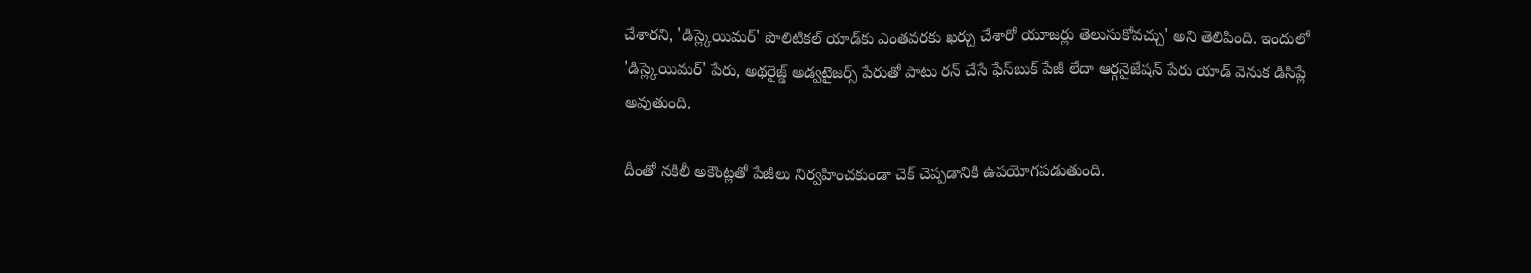చేశారని, 'డిస్ల్కెయిమర్‌' పొలిటికల్ యాడ్‌కు ఎంతవరకు ఖర్చు చేశారో యూజర్లు తెలుసుకోవచ్చు' అని తెలిపింది. ఇందులో 'డిస్ల్కెయిమర్‌' పేరు, అథరైజ్డ్ అడ్వటైజర్స్ పేరుతో పాటు రన్ చేసే ఫేస్‌బుక్ పేజీ లేదా ఆర్గనైజేషన్ పేరు యాడ్ వెనుక డిసిప్లే అవుతుంది.

దీంతో నకిలీ అకౌంట్లతో పేజీలు నిర్వహించకుండా చెక్ చెప్పడానికి ఉపయోగపడుతుంది.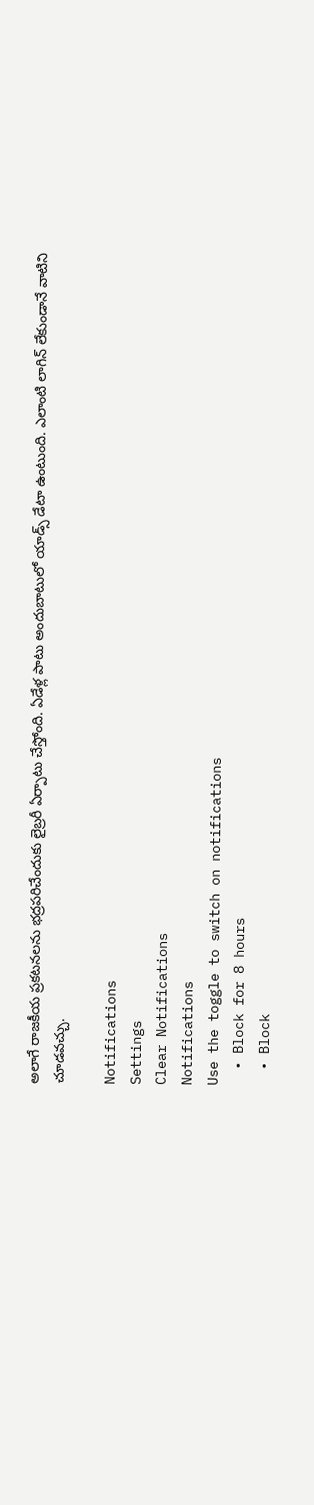అలాగే రాజకీయ ప్రకటనలను భద్రపరిచేందుకు లైబ్రరీ ఏర్పాటు చేస్తోంది. ఏడేళ్ల పాటు అందుబాటులో యాడ్స్ డేటా ఉంటుంది. ఎలాంటి లాగిన్ లేకుండానే వాటిని చూడవచ్చు.

Notifications
Settings
Clear Notifications
Notifications
Use the toggle to switch on notifications
  • Block for 8 hours
  • Block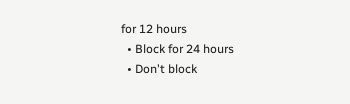for 12 hours
  • Block for 24 hours
  • Don't block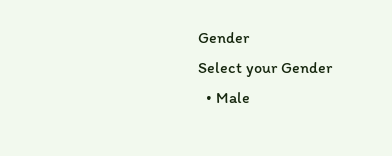Gender
Select your Gender
  • Male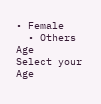• Female
  • Others
Age
Select your Age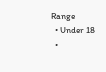Range
  • Under 18
  •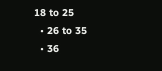18 to 25
  • 26 to 35
  • 36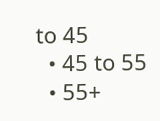to 45
  • 45 to 55
  • 55+